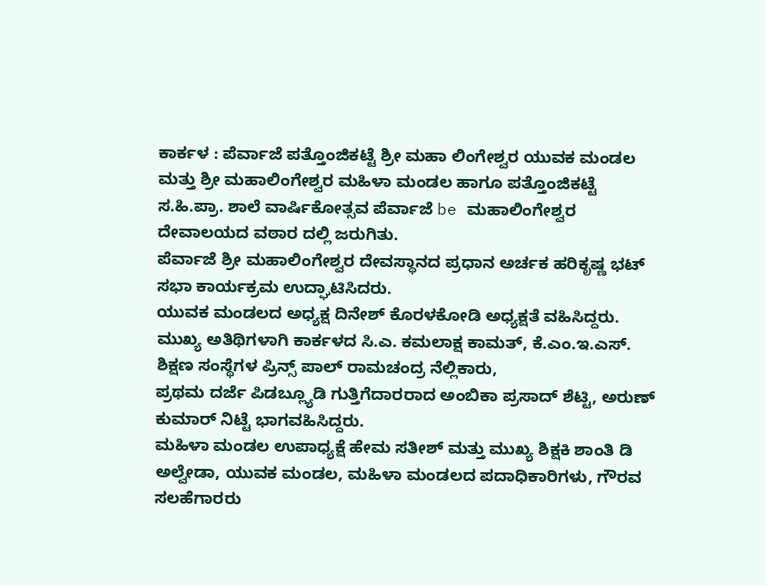ಕಾರ್ಕಳ : ಪೆರ್ವಾಜೆ ಪತ್ತೊಂಜಿಕಟ್ಟೆ ಶ್ರೀ ಮಹಾ ಲಿಂಗೇಶ್ವರ ಯುವಕ ಮಂಡಲ ಮತ್ತು ಶ್ರೀ ಮಹಾಲಿಂಗೇಶ್ವರ ಮಹಿಳಾ ಮಂಡಲ ಹಾಗೂ ಪತ್ತೊಂಜಿಕಟ್ಟೆ ಸ.ಹಿ.ಪ್ರಾ. ಶಾಲೆ ವಾರ್ಷಿಕೋತ್ಸವ ಪೆರ್ವಾಜೆ be ಮಹಾಲಿಂಗೇಶ್ವರ ದೇವಾಲಯದ ವಠಾರ ದಲ್ಲಿ ಜರುಗಿತು.
ಪೆರ್ವಾಜೆ ಶ್ರೀ ಮಹಾಲಿಂಗೇಶ್ವರ ದೇವಸ್ಥಾನದ ಪ್ರಧಾನ ಅರ್ಚಕ ಹರಿಕೃಷ್ಣ ಭಟ್ ಸಭಾ ಕಾರ್ಯಕ್ರಮ ಉದ್ಘಾಟಿಸಿದರು.
ಯುವಕ ಮಂಡಲದ ಅಧ್ಯಕ್ಷ ದಿನೇಶ್ ಕೊರಳಕೋಡಿ ಅಧ್ಯಕ್ಷತೆ ವಹಿಸಿದ್ದರು.
ಮುಖ್ಯ ಅತಿಥಿಗಳಾಗಿ ಕಾರ್ಕಳದ ಸಿ.ಎ. ಕಮಲಾಕ್ಷ ಕಾಮತ್, ಕೆ.ಎಂ.ಇ.ಎಸ್. ಶಿಕ್ಷಣ ಸಂಸ್ಥೆಗಳ ಪ್ರಿನ್ಸ್ ಪಾಲ್ ರಾಮಚಂದ್ರ ನೆಲ್ಲಿಕಾರು,
ಪ್ರಥಮ ದರ್ಜೆ ಪಿಡಬ್ಲ್ಯೂಡಿ ಗುತ್ತಿಗೆದಾರರಾದ ಅಂಬಿಕಾ ಪ್ರಸಾದ್ ಶೆಟ್ಟಿ, ಅರುಣ್ ಕುಮಾರ್ ನಿಟ್ಟೆ ಭಾಗವಹಿಸಿದ್ದರು.
ಮಹಿಳಾ ಮಂಡಲ ಉಪಾಧ್ಯಕ್ಷೆ ಹೇಮ ಸತೀಶ್ ಮತ್ತು ಮುಖ್ಯ ಶಿಕ್ಷಕಿ ಶಾಂತಿ ಡಿ ಅಲ್ವೇಡಾ, ಯುವಕ ಮಂಡಲ, ಮಹಿಳಾ ಮಂಡಲದ ಪದಾಧಿಕಾರಿಗಳು, ಗೌರವ ಸಲಹೆಗಾರರು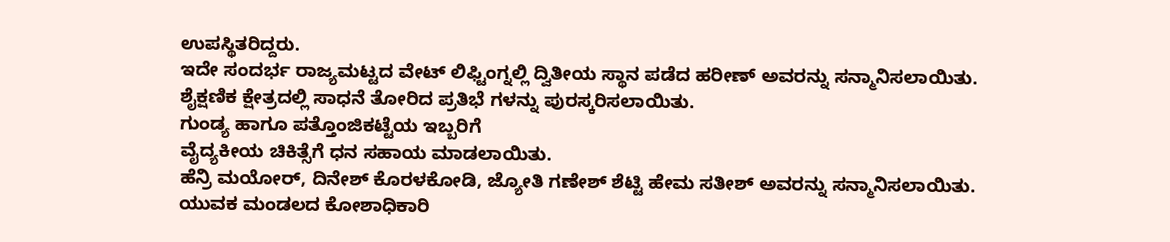ಉಪಸ್ಥಿತರಿದ್ದರು.
ಇದೇ ಸಂದರ್ಭ ರಾಜ್ಯಮಟ್ಟದ ವೇಟ್ ಲಿಫ್ಟಿಂಗ್ನಲ್ಲಿ ದ್ವಿತೀಯ ಸ್ಥಾನ ಪಡೆದ ಹರೀಣ್ ಅವರನ್ನು ಸನ್ಮಾನಿಸಲಾಯಿತು.
ಶೈಕ್ಷಣಿಕ ಕ್ಷೇತ್ರದಲ್ಲಿ ಸಾಧನೆ ತೋರಿದ ಪ್ರತಿಭೆ ಗಳನ್ನು ಪುರಸ್ಕರಿಸಲಾಯಿತು.
ಗುಂಡ್ಯ ಹಾಗೂ ಪತ್ತೊಂಜಿಕಟ್ಟೆಯ ಇಬ್ಬರಿಗೆ
ವೈದ್ಯಕೀಯ ಚಿಕಿತ್ಸೆಗೆ ಧನ ಸಹಾಯ ಮಾಡಲಾಯಿತು.
ಹೆನ್ರಿ ಮಯೋರ್, ದಿನೇಶ್ ಕೊರಳಕೋಡಿ, ಜ್ಯೋತಿ ಗಣೇಶ್ ಶೆಟ್ಟಿ ಹೇಮ ಸತೀಶ್ ಅವರನ್ನು ಸನ್ಮಾನಿಸಲಾಯಿತು.
ಯುವಕ ಮಂಡಲದ ಕೋಶಾಧಿಕಾರಿ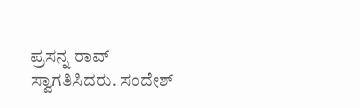ಪ್ರಸನ್ನ ರಾವ್ ಸ್ವಾಗತಿಸಿದರು. ಸಂದೇಶ್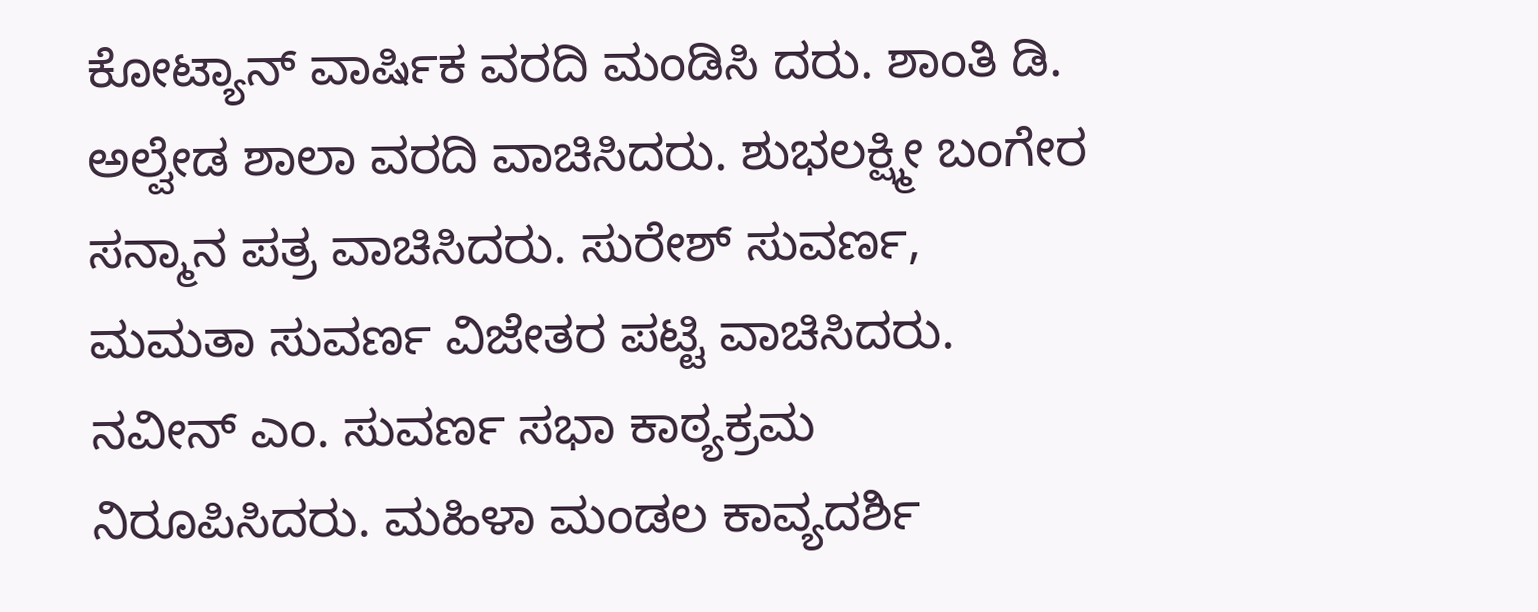ಕೋಟ್ಯಾನ್ ವಾರ್ಷಿಕ ವರದಿ ಮಂಡಿಸಿ ದರು. ಶಾಂತಿ ಡಿ. ಅಲ್ವೇಡ ಶಾಲಾ ವರದಿ ವಾಚಿಸಿದರು. ಶುಭಲಕ್ಷ್ಮೀ ಬಂಗೇರ ಸನ್ಮಾನ ಪತ್ರ ವಾಚಿಸಿದರು. ಸುರೇಶ್ ಸುವರ್ಣ, ಮಮತಾ ಸುವರ್ಣ ವಿಜೇತರ ಪಟ್ಟಿ ವಾಚಿಸಿದರು. ನವೀನ್ ಎಂ. ಸುವರ್ಣ ಸಭಾ ಕಾಠ್ಯಕ್ರಮ ನಿರೂಪಿಸಿದರು. ಮಹಿಳಾ ಮಂಡಲ ಕಾವ್ಯದರ್ಶಿ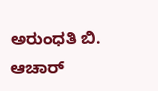ಅರುಂಧತಿ ಬಿ. ಆಚಾರ್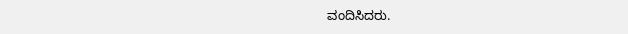ವಂದಿಸಿದರು.